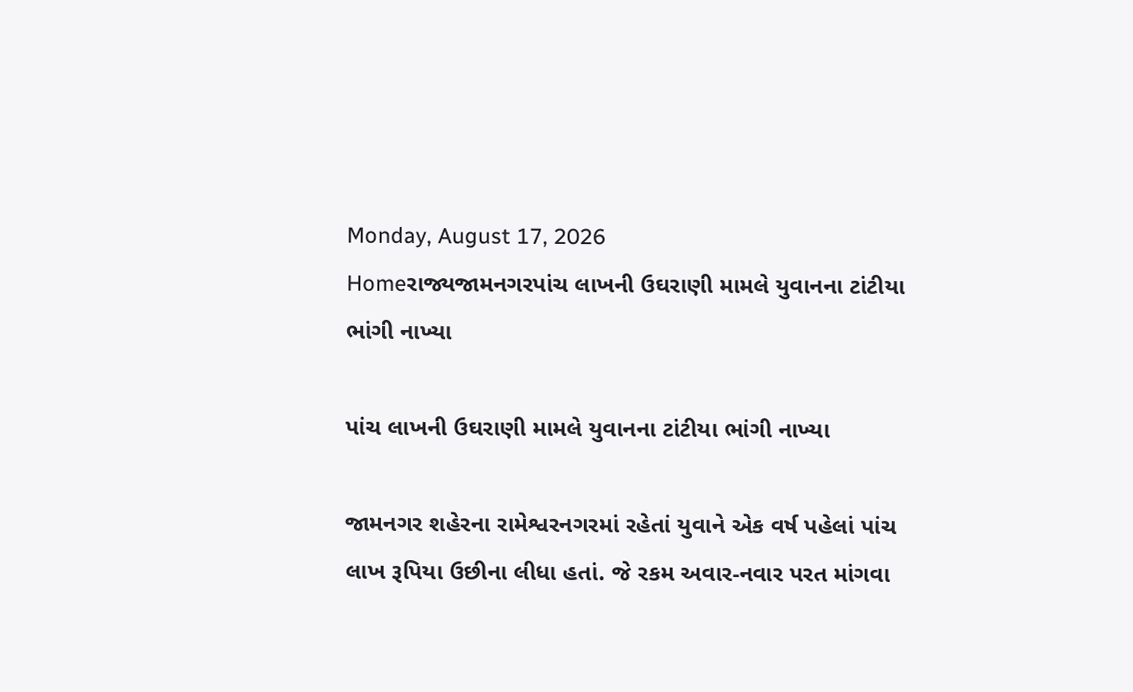Monday, August 17, 2026
Homeરાજ્યજામનગરપાંચ લાખની ઉઘરાણી મામલે યુવાનના ટાંટીયા ભાંગી નાખ્યા

પાંચ લાખની ઉઘરાણી મામલે યુવાનના ટાંટીયા ભાંગી નાખ્યા

જામનગર શહેરના રામેશ્વરનગરમાં રહેતાં યુવાને એક વર્ષ પહેલાં પાંચ લાખ રૂપિયા ઉછીના લીધા હતાં. જે રકમ અવાર-નવાર પરત માંગવા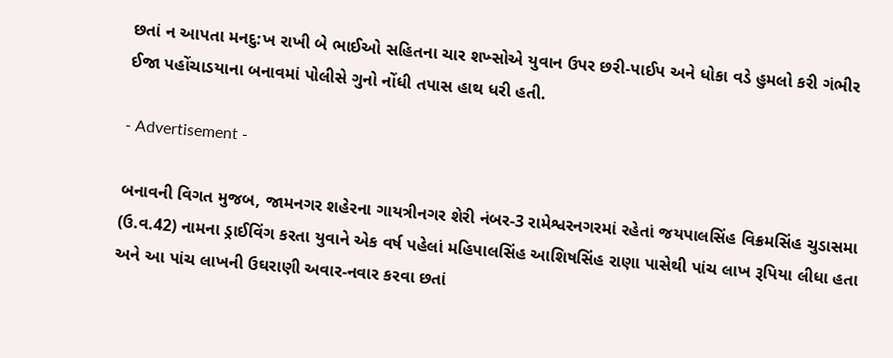છતાં ન આપતા મનદુ:ખ રાખી બે ભાઈઓ સહિતના ચાર શખ્સોએ યુવાન ઉપર છરી-પાઈપ અને ધોકા વડે હુમલો કરી ગંભીર ઈજા પહોંચાડયાના બનાવમાં પોલીસે ગુનો નોંધી તપાસ હાથ ધરી હતી.

- Advertisement -

બનાવની વિગત મુજબ, જામનગર શહેરના ગાયત્રીનગર શેરી નંબર-3 રામેશ્વરનગરમાં રહેતાં જયપાલસિંહ વિક્રમસિંહ ચુડાસમા (ઉ.વ.42) નામના ડ્રાઈવિંગ કરતા યુવાને એક વર્ષ પહેલાં મહિપાલસિંહ આશિષસિંહ રાણા પાસેથી પાંચ લાખ રૂપિયા લીધા હતા અને આ પાંચ લાખની ઉઘરાણી અવાર-નવાર કરવા છતાં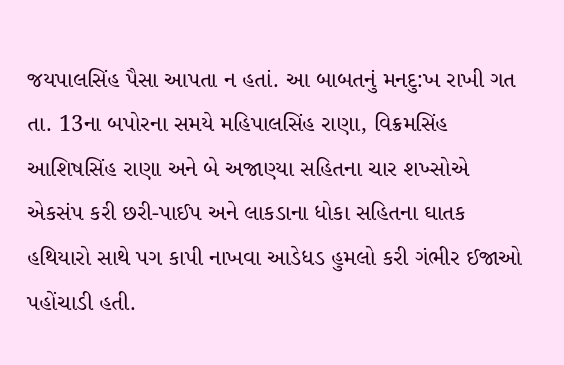જયપાલસિંહ પૈસા આપતા ન હતાં. આ બાબતનું મનદુ:ખ રાખી ગત તા. 13ના બપોરના સમયે મહિપાલસિંહ રાણા, વિક્રમસિંહ આશિષસિંહ રાણા અને બે અજાણ્યા સહિતના ચાર શખ્સોએ એકસંપ કરી છરી-પાઈપ અને લાકડાના ધોકા સહિતના ઘાતક હથિયારો સાથે પગ કાપી નાખવા આડેધડ હુમલો કરી ગંભીર ઈજાઓ પહોંચાડી હતી.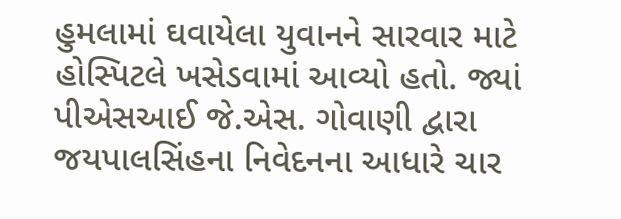હુમલામાં ઘવાયેલા યુવાનને સારવાર માટે હોસ્પિટલે ખસેડવામાં આવ્યો હતો. જ્યાં પીએસઆઈ જે.એસ. ગોવાણી દ્વારા જયપાલસિંહના નિવેદનના આધારે ચાર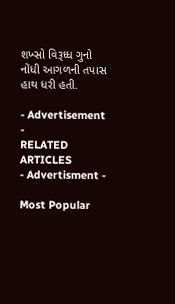શખ્સો વિરૂધ્ધ ગુનો નોંધી આગળની તપાસ હાથ ધરી હતી.

- Advertisement -
RELATED ARTICLES
- Advertisment -

Most Popular